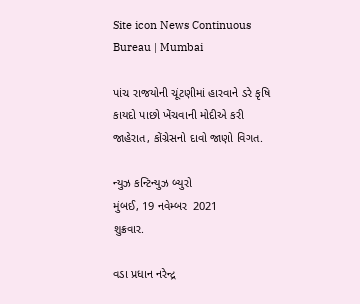Site icon News Continuous Bureau | Mumbai

પાંચ રાજયોની ચૂંટણીમાં હારવાને ડરે કૃષિ કાયદો પાછો ખેંચવાની મોદીએ કરી જાહેરાત, કોંગ્રેસનો દાવો જાણો વિગત.

ન્યુઝ કન્ટિન્યુઝ બ્યુરો
મુંબઈ, 19 નવેમ્બર  2021
શુક્રવાર.

વડા પ્રધાન નરેન્દ્ર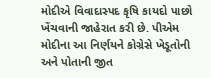મોદીએ વિવાદાસ્પદ કૃષિ કાયદો પાછો ખેંચવાની જાહેરાત કરી છે. પીએમ મોદીના આ નિર્ણયને કોગ્રેસે ખેડૂતોની અને પોતાની જીત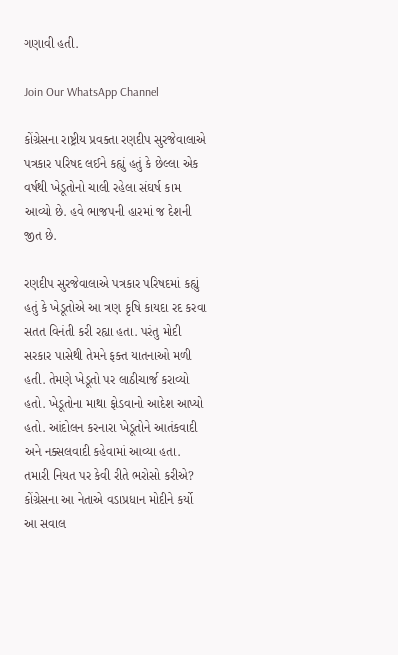ગણાવી હતી.

Join Our WhatsApp Channel

કોંગ્રેસના રાષ્ટ્રીય પ્રવક્તા રણદીપ સુરજેવાલાએ પત્રકાર પરિષદ લઈને કહ્યું હતું કે છેલ્લા એક વર્ષથી ખેડૂતોનો ચાલી રહેલા સંઘર્ષ કામ આવ્યો છે. હવે ભાજપની હારમાં જ દેશની જીત છે.

રણદીપ સુરજેવાલાએ પત્રકાર પરિષદમાં કહ્યું હતું કે ખેડૂતોએ આ ત્રણ કૃષિ કાયદા રદ કરવા સતત વિનંતી કરી રહ્યા હતા. પરંતુ મોદી સરકાર પાસેથી તેમને ફક્ત યાતનાઓ મળી હતી. તેમણે ખેડૂતો પર લાઠીચાર્જ કરાવ્યો હતો. ખેડૂતોના માથા ફોડવાનો આદેશ આપ્યો હતો. આંદોલન કરનારા ખેડૂતોને આતંકવાદી અને નક્સલવાદી કહેવામાં આવ્યા હતા.
તમારી નિયત પર કેવી રીતે ભરોસો કરીએ? કોંગ્રેસના આ નેતાએ વડાપ્રધાન મોદીને કર્યો આ સવાલ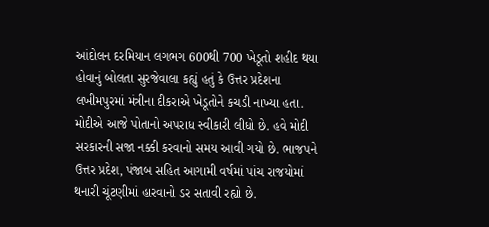આંદોલન દરમિયાન લગભગ 600થી 700 ખેડૂતો શહીદ થયા હોવાનું બોલતા સુરજેવાલા કહ્યું હતું કે ઉત્તર પ્રદેશના લખીમપુરમાં મંત્રીના દીકરાએ ખેડૂતોને કચડી નાખ્યા હતા. મોદીએ આજે પોતાનો અપરાધ સ્વીકારી લીધો છે. હવે મોદી સરકારની સજા નક્કી કરવાનો સમય આવી ગયો છે. ભાજપને ઉત્તર પ્રદેશ, પંજાબ સહિત આગામી વર્ષમાં પાંચ રાજયોમાં થનારી ચૂંટણીમાં હારવાનો ડર સતાવી રહ્યો છે.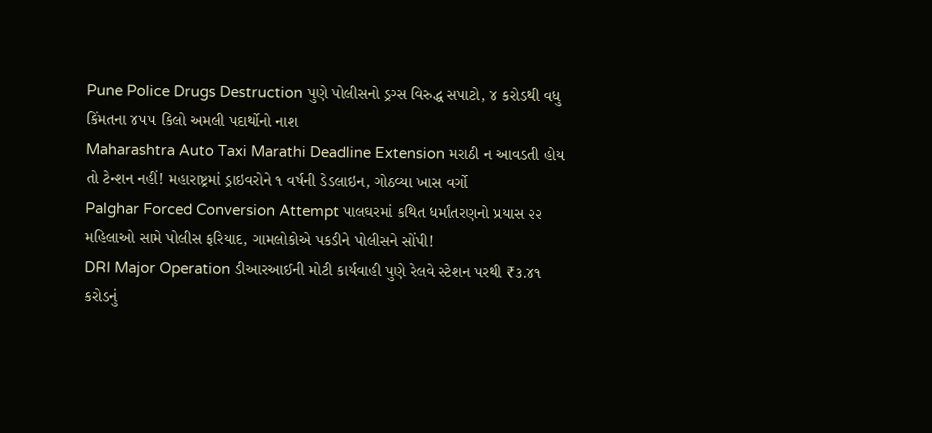Pune Police Drugs Destruction પુણે પોલીસનો ડ્રગ્સ વિરુદ્ધ સપાટો, ૪ કરોડથી વધુ કિંમતના ૪૫૫ કિલો અમલી પદાર્થોનો નાશ
Maharashtra Auto Taxi Marathi Deadline Extension મરાઠી ન આવડતી હોય તો ટેન્શન નહીં! મહારાષ્ટ્રમાં ડ્રાઇવરોને ૧ વર્ષની ડેડલાઇન, ગોઠવ્યા ખાસ વર્ગો
Palghar Forced Conversion Attempt પાલઘરમાં કથિત ધર્માંતરણનો પ્રયાસ ૨૨ મહિલાઓ સામે પોલીસ ફરિયાદ, ગામલોકોએ પકડીને પોલીસને સોંપી!
DRI Major Operation ડીઆરઆઈની મોટી કાર્યવાહી પુણે રેલવે સ્ટેશન પરથી ₹૩.૪૧ કરોડનું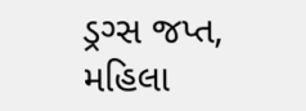ડ્રગ્સ જપ્ત, મહિલા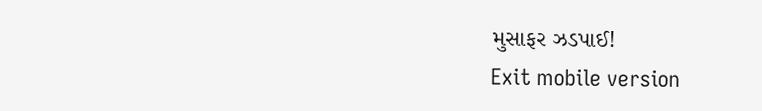મુસાફર ઝડપાઈ!
Exit mobile version